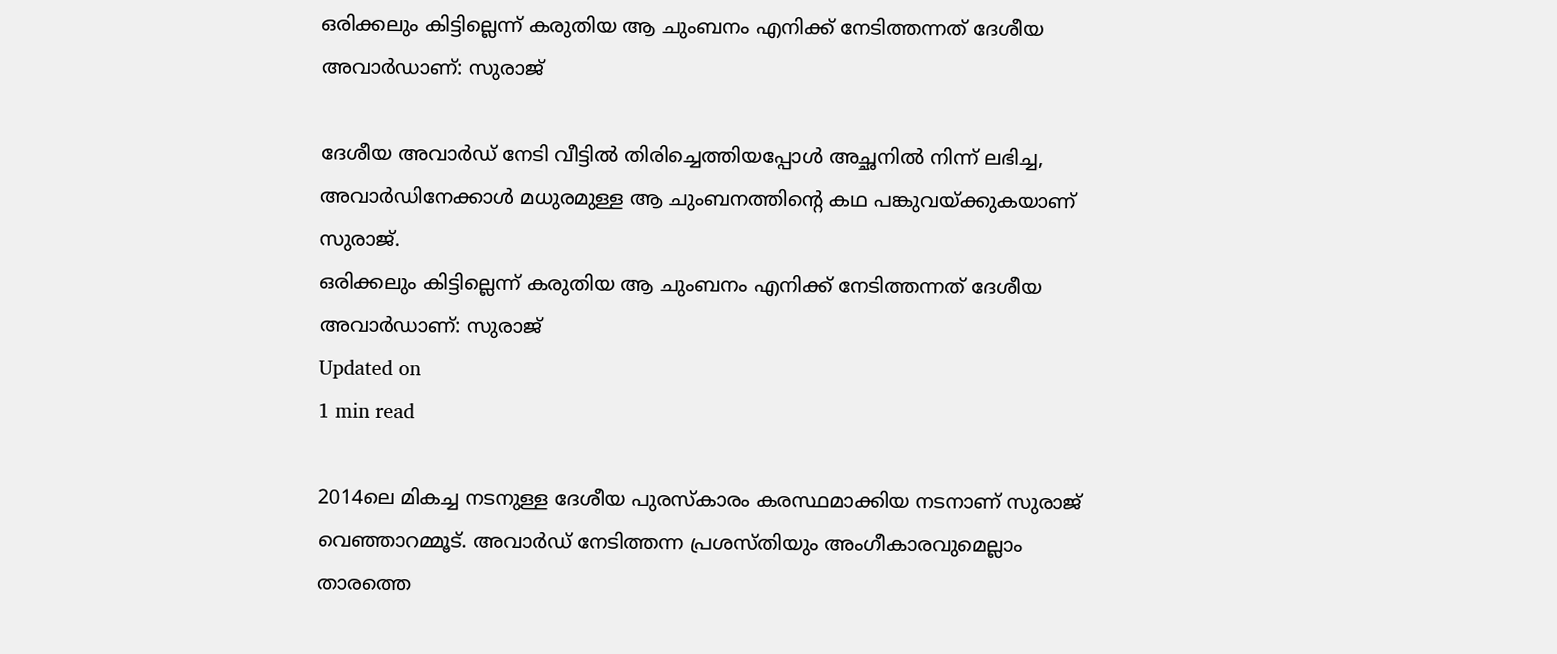ഒരിക്കലും കിട്ടില്ലെന്ന് കരുതിയ ആ ചുംബനം എനിക്ക് നേടിത്തന്നത് ദേശീയ അവാര്‍ഡാണ്: സുരാജ്

ദേശീയ അവാര്‍ഡ് നേടി വീട്ടില്‍ തിരിച്ചെത്തിയപ്പോള്‍ അച്ഛനില്‍ നിന്ന് ലഭിച്ച, അവാര്‍ഡിനേക്കാള്‍ മധുരമുള്ള ആ ചുംബനത്തിന്റെ കഥ പങ്കുവയ്ക്കുകയാണ് സുരാജ്.
ഒരിക്കലും കിട്ടില്ലെന്ന് കരുതിയ ആ ചുംബനം എനിക്ക് നേടിത്തന്നത് ദേശീയ അവാര്‍ഡാണ്: സുരാജ്
Updated on
1 min read

2014ലെ മികച്ച നടനുള്ള ദേശീയ പുരസ്‌കാരം കരസ്ഥമാക്കിയ നടനാണ് സുരാജ് വെഞ്ഞാറമ്മൂട്. അവാര്‍ഡ് നേടിത്തന്ന പ്രശസ്തിയും അംഗീകാരവുമെല്ലാം താരത്തെ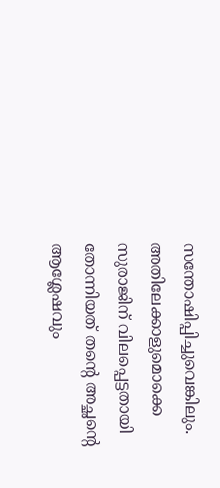സന്തോഷിപ്പിച്ചുവെങ്കിലും. അതിലേക്കാളുമൊക്കെ സുരാജിന് വിലപ്പെട്ടതായി തോന്നിയത് തന്റെ അച്ഛന്റെ ആശ്ലേഷവും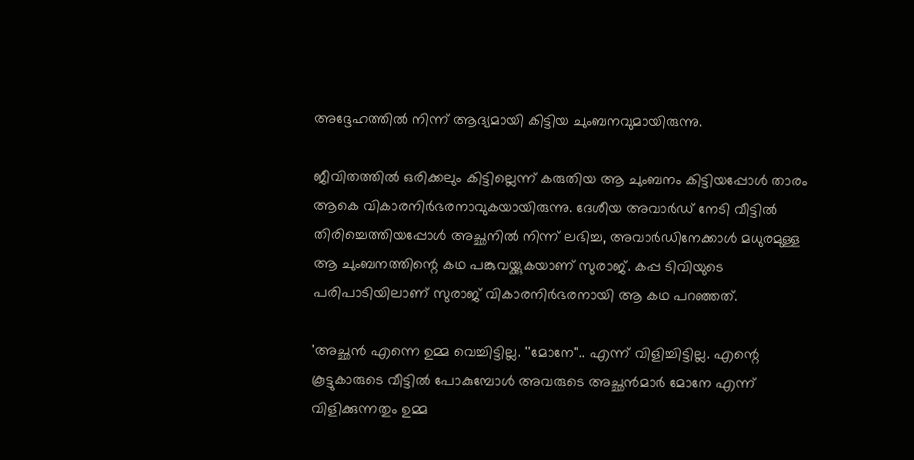അദ്ദേഹത്തില്‍ നിന്ന് ആദ്യമായി കിട്ടിയ ചുംബനവുമായിരുന്നു.

ജീവിതത്തില്‍ ഒരിക്കലും കിട്ടില്ലെന്ന് കരുതിയ ആ ചുംബനം കിട്ടിയപ്പോള്‍ താരം ആകെ വികാരനിര്‍ഭരനാവുകയായിരുന്നു. ദേശീയ അവാര്‍ഡ് നേടി വീട്ടില്‍ തിരിച്ചെത്തിയപ്പോള്‍ അച്ഛനില്‍ നിന്ന് ലഭിച്ച, അവാര്‍ഡിനേക്കാള്‍ മധുരമുള്ള ആ ചുംബനത്തിന്റെ കഥ പങ്കുവയ്ക്കുകയാണ് സുരാജ്. കപ്പ ടിവിയുടെ പരിപാടിയിലാണ്‌ സുരാജ് വികാരനിര്‍ഭരനായി ആ കഥ പറഞ്ഞത്.

'അച്ഛന്‍ എന്നെ ഉമ്മ വെച്ചിട്ടില്ല. ''മോനേ''.. എന്ന് വിളിച്ചിട്ടില്ല. എന്റെ കൂട്ടുകാരുടെ വീട്ടില്‍ പോകുമ്പോള്‍ അവരുടെ അച്ഛന്‍മാര്‍ മോനേ എന്ന് വിളിക്കുന്നതും ഉമ്മ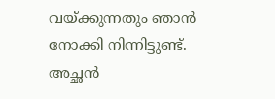വയ്ക്കുന്നതും ഞാന്‍ നോക്കി നിന്നിട്ടുണ്ട്. അച്ഛന്‍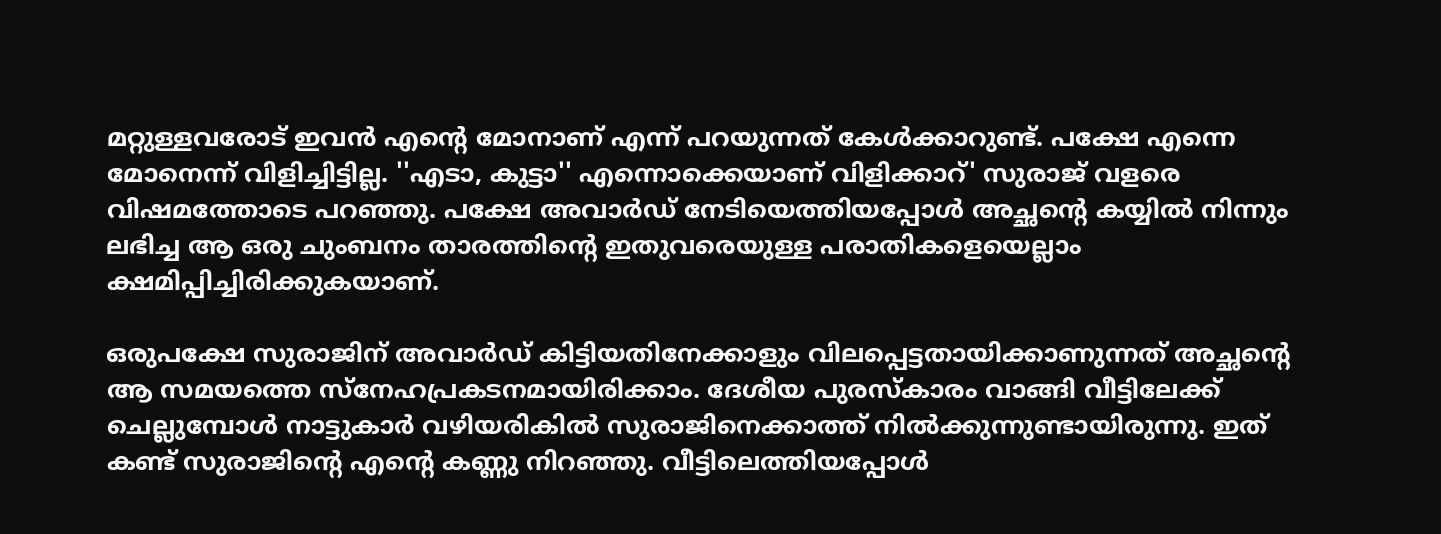മറ്റുള്ളവരോട് ഇവന്‍ എന്റെ മോനാണ് എന്ന് പറയുന്നത് കേള്‍ക്കാറുണ്ട്. പക്ഷേ എന്നെ മോനെന്ന് വിളിച്ചിട്ടില്ല. ''എടാ, കുട്ടാ'' എന്നൊക്കെയാണ് വിളിക്കാറ്' സുരാജ് വളരെ വിഷമത്തോടെ പറഞ്ഞു. പക്ഷേ അവാര്‍ഡ് നേടിയെത്തിയപ്പോള്‍ അച്ഛന്റെ കയ്യില്‍ നിന്നും ലഭിച്ച ആ ഒരു ചുംബനം താരത്തിന്റെ ഇതുവരെയുള്ള പരാതികളെയെല്ലാം ക്ഷമിപ്പിച്ചിരിക്കുകയാണ്.

ഒരുപക്ഷേ സുരാജിന് അവാര്‍ഡ് കിട്ടിയതിനേക്കാളും വിലപ്പെട്ടതായിക്കാണുന്നത് അച്ഛന്റെ ആ സമയത്തെ സ്‌നേഹപ്രകടനമായിരിക്കാം. ദേശീയ പുരസ്‌കാരം വാങ്ങി വീട്ടിലേക്ക് ചെല്ലുമ്പോള്‍ നാട്ടുകാര്‍ വഴിയരികില്‍ സുരാജിനെക്കാത്ത് നില്‍ക്കുന്നുണ്ടായിരുന്നു. ഇത് കണ്ട് സുരാജിന്റെ എന്റെ കണ്ണു നിറഞ്ഞു. വീട്ടിലെത്തിയപ്പോള്‍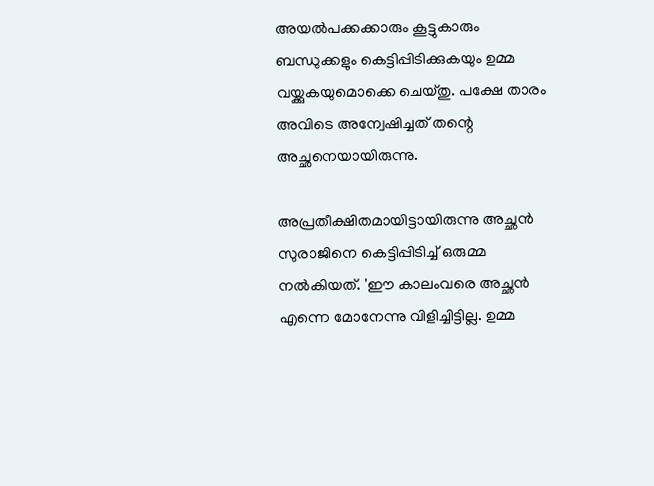അയല്‍പക്കക്കാരും കൂട്ടുകാരും ബന്ധുക്കളും കെട്ടിപ്പിടിക്കുകയും ഉമ്മ വയ്ക്കുകയുമൊക്കെ ചെയ്തു. പക്ഷേ താരം അവിടെ അന്വേഷിച്ചത് തന്റെ അച്ഛനെയായിരുന്നു.

അപ്രതീക്ഷിതമായിട്ടായിരുന്നു അച്ഛന്‍ സുരാജിനെ കെട്ടിപ്പിടിച്ച് ഒരുമ്മ നല്‍കിയത്. 'ഈ കാലംവരെ അച്ഛന്‍ എന്നെ മോനേന്നു വിളിച്ചിട്ടില്ല. ഉമ്മ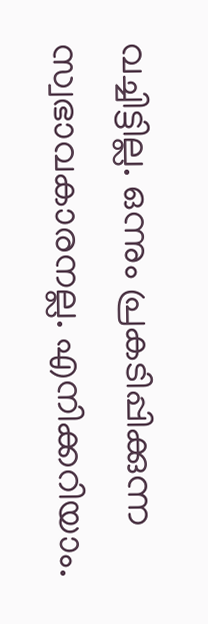വച്ചിട്ടില്ല. ഒന്നും പ്രകടിപ്പിക്കുന്ന സ്വഭാവകാരനല്ല. എനിക്കറിയാം.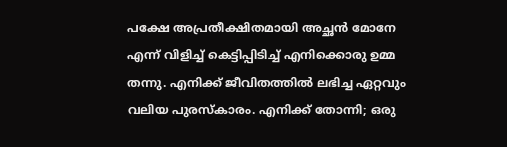പക്ഷേ അപ്രതീക്ഷിതമായി അച്ഛന്‍ മോനേ എന്ന് വിളിച്ച് കെട്ടിപ്പിടിച്ച് എനിക്കൊരു ഉമ്മ തന്നു. എനിക്ക് ജീവിതത്തില്‍ ലഭിച്ച ഏറ്റവും വലിയ പുരസ്‌കാരം. എനിക്ക് തോന്നി; ഒരു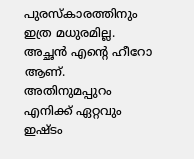പുരസ്‌കാരത്തിനും ഇത്ര മധുരമില്ല. അച്ഛന്‍ എന്റെ ഹീറോ ആണ്. അതിനുമപ്പുറം എനിക്ക് ഏറ്റവും ഇഷ്ടം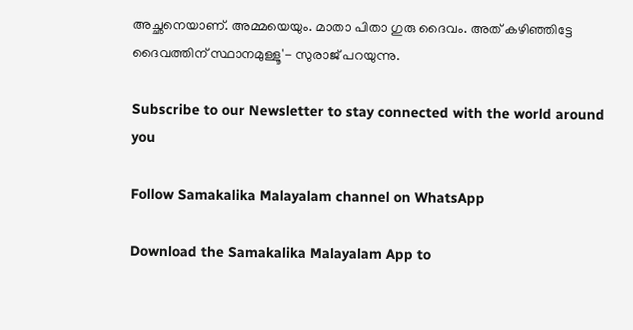അച്ഛനെയാണ്. അമ്മയെയും. മാതാ പിതാ ഗുരു ദൈവം. അത് കഴിഞ്ഞിട്ടേ ദൈവത്തിന് സ്ഥാനമുള്ളൂ'- സുരാജ് പറയുന്നു.

Subscribe to our Newsletter to stay connected with the world around you

Follow Samakalika Malayalam channel on WhatsApp

Download the Samakalika Malayalam App to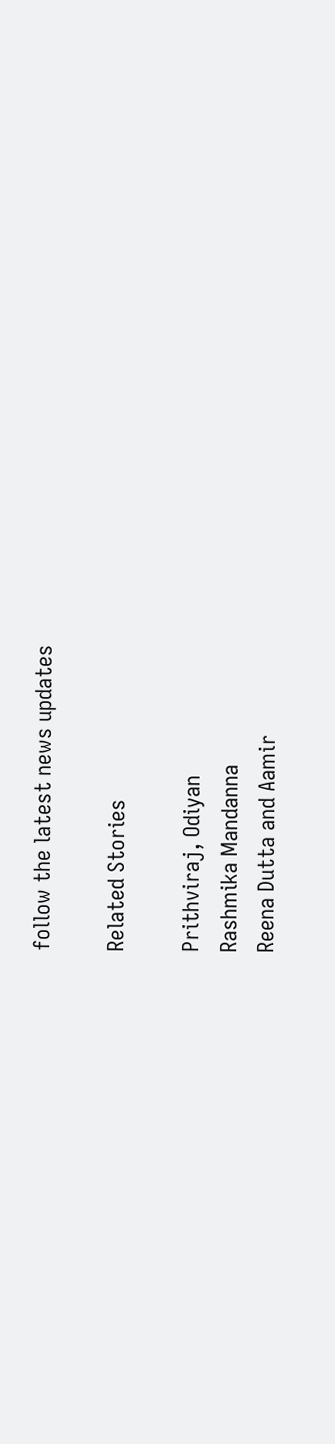follow the latest news updates

Related Stories

Prithviraj, Odiyan
Rashmika Mandanna
Reena Dutta and Aamir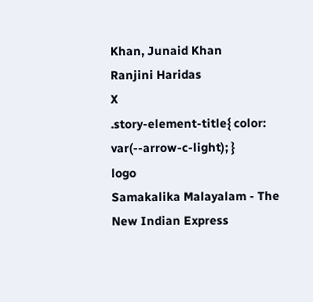Khan, Junaid Khan
Ranjini Haridas
X
.story-element-title{ color: var(--arrow-c-light); }
logo
Samakalika Malayalam - The New Indian Express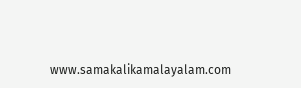www.samakalikamalayalam.com